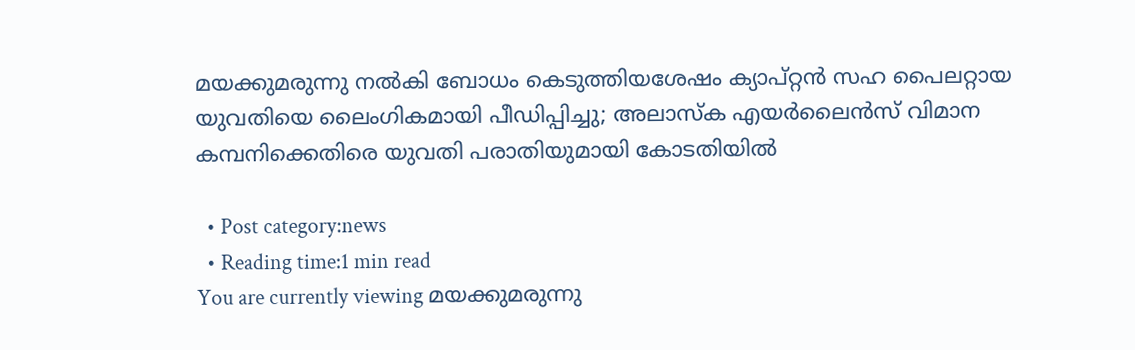മയക്കുമരുന്നു നൽകി ബോധം കെടുത്തിയശേഷം ക്യാപ്റ്റന്‍ സഹ പൈലറ്റായ യുവതിയെ ലൈംഗികമായി പീഡിപ്പിച്ചു; അലാസ്ക എയർലൈൻസ് വിമാന കമ്പനിക്കെതിരെ യുവതി പരാതിയുമായി കോടതിയില്‍

  • Post category:news
  • Reading time:1 min read
You are currently viewing മയക്കുമരുന്നു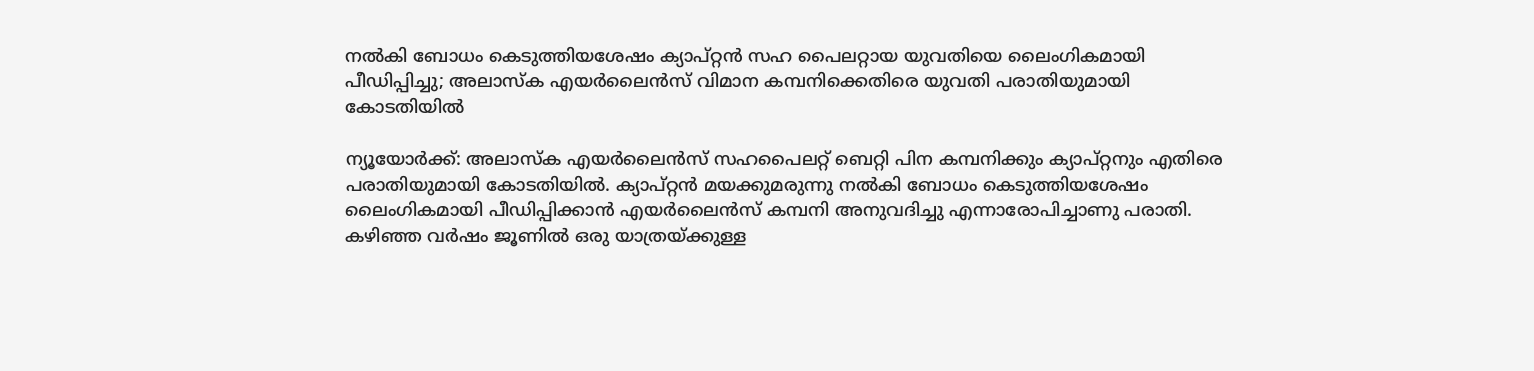നൽകി ബോധം കെടുത്തിയശേഷം ക്യാപ്റ്റന്‍ സഹ പൈലറ്റായ യുവതിയെ ലൈംഗികമായി പീഡിപ്പിച്ചു; അലാസ്ക എയർലൈൻസ് വിമാന കമ്പനിക്കെതിരെ യുവതി പരാതിയുമായി കോടതിയില്‍

ന്യൂയോർക്ക്: അലാസ്ക എയർലൈൻസ് സഹപൈലറ്റ് ബെറ്റി പിന കമ്പനിക്കും ക്യാപ്റ്റനും എതിരെ പരാതിയുമായി കോടതിയില്‍. ക്യാപ്റ്റന്‍ മയക്കുമരുന്നു നൽകി ബോധം കെടുത്തിയശേഷം ലൈംഗികമായി പീഡിപ്പിക്കാൻ എയർലൈൻസ് കമ്പനി അനുവദിച്ചു എന്നാരോപിച്ചാണു പരാതി. കഴിഞ്ഞ വർഷം ജൂണിൽ ഒരു യാത്രയ്ക്കുള്ള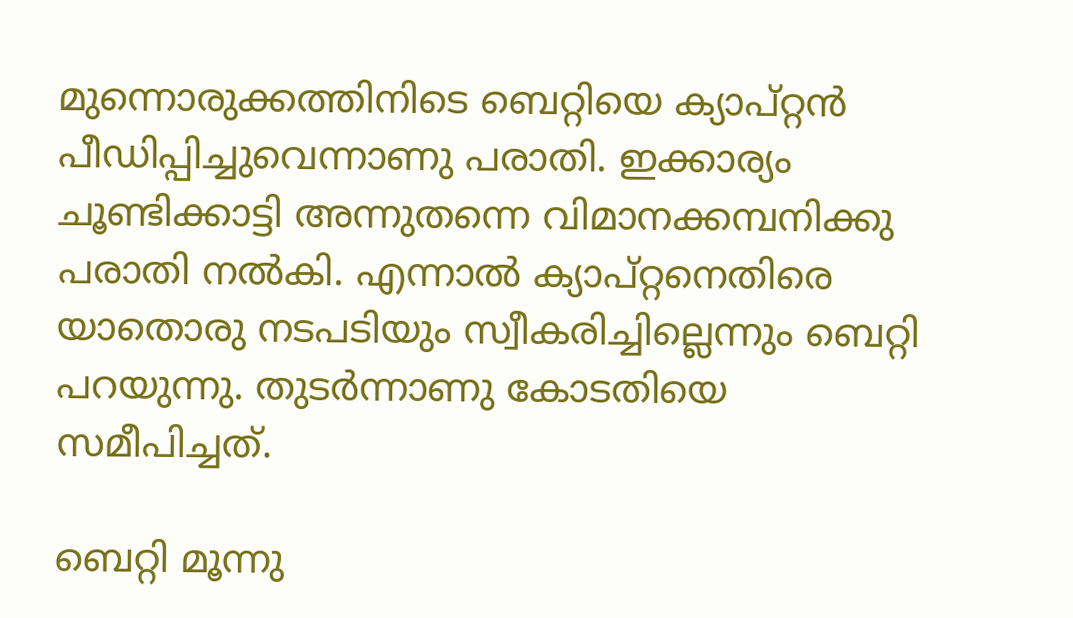മുന്നൊരുക്കത്തിനിടെ ബെറ്റിയെ ക്യാപ്റ്റൻ പീഡിപ്പിച്ചുവെന്നാണു പരാതി. ഇക്കാര്യം ചൂണ്ടിക്കാട്ടി അന്നുതന്നെ വിമാനക്കമ്പനിക്കു പരാതി നൽകി. എന്നാൽ ക്യാപ്റ്റനെതിരെ യാതൊരു നടപടിയും സ്വീകരിച്ചില്ലെന്നും ബെറ്റി പറയുന്നു. തുടർന്നാണു കോടതിയെ സമീപിച്ചത്.

ബെറ്റി മൂന്നു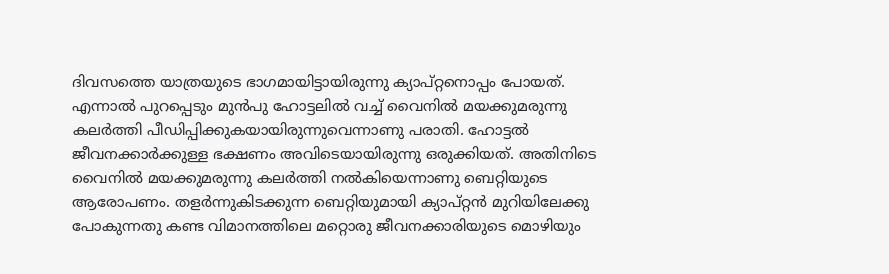ദിവസത്തെ യാത്രയുടെ ഭാഗമായിട്ടായിരുന്നു ക്യാപ്റ്റനൊപ്പം പോയത്. എന്നാൽ പുറപ്പെടും മുൻപു ഹോട്ടലിൽ വച്ച് വൈനിൽ മയക്കുമരുന്നു കലർത്തി പീഡിപ്പിക്കുകയായിരുന്നുവെന്നാണു പരാതി. ഹോട്ടൽ ജീവനക്കാർക്കുള്ള ഭക്ഷണം അവിടെയായിരുന്നു ഒരുക്കിയത്. അതിനിടെ വൈനിൽ മയക്കുമരുന്നു കലർത്തി നൽകിയെന്നാണു ബെറ്റിയുടെ ആരോപണം. തളർന്നുകിടക്കുന്ന ബെറ്റിയുമായി ക്യാപ്റ്റൻ മുറിയിലേക്കു പോകുന്നതു കണ്ട വിമാനത്തിലെ മറ്റൊരു ജീവനക്കാരിയുടെ മൊഴിയും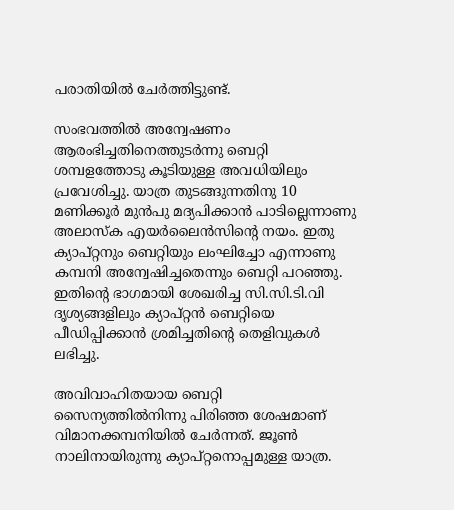പരാതിയിൽ ചേർത്തിട്ടുണ്ട്.

സംഭവത്തിൽ അന്വേഷണം ആരംഭിച്ചതിനെത്തുടർന്നു ബെറ്റി ശമ്പളത്തോടു കൂടിയുള്ള അവധിയിലും പ്രവേശിച്ചു. യാത്ര തുടങ്ങുന്നതിനു 10 മണിക്കൂർ മുൻപു മദ്യപിക്കാൻ പാടില്ലെന്നാണു അലാസ്ക എയർലൈൻസിന്റെ നയം. ഇതു ക്യാപ്റ്റനും ബെറ്റിയും ലംഘിച്ചോ എന്നാണു കമ്പനി അന്വേഷിച്ചതെന്നും ബെറ്റി പറഞ്ഞു. ഇതിന്റെ ഭാഗമായി ശേഖരിച്ച സി.സി.ടി.വി ദൃശ്യങ്ങളിലും ക്യാപ്റ്റൻ ബെറ്റിയെ പീഡിപ്പിക്കാൻ ശ്രമിച്ചതിന്‍റെ തെളിവുകൾ ലഭിച്ചു.

അവിവാഹിതയായ ബെറ്റി സൈന്യത്തിൽനിന്നു പിരിഞ്ഞ ശേഷമാണ് വിമാനക്കമ്പനിയിൽ ചേർന്നത്. ജൂൺ നാലിനായിരുന്നു ക്യാപ്റ്റനൊപ്പമുള്ള യാത്ര.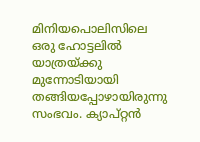മിനിയപൊലിസിലെ ഒരു ഹോട്ടലിൽ യാത്രയ്ക്കു മുന്നോടിയായി തങ്ങിയപ്പോഴായിരുന്നു സംഭവം. ക്യാപ്റ്റൻ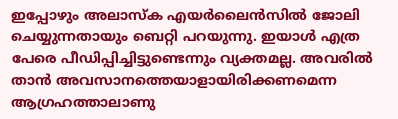ഇപ്പോഴും അലാസ്ക എയർലൈൻസിൽ ജോലി ചെയ്യുന്നതായും ബെറ്റി പറയുന്നു. ഇയാൾ എത്ര പേരെ പീഡിപ്പിച്ചിട്ടുണ്ടെന്നും വ്യക്തമല്ല. അവരിൽ താൻ അവസാനത്തെയാളായിരിക്കണമെന്ന ആഗ്രഹത്താലാണു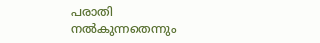പരാതി നൽകുന്നതെന്നും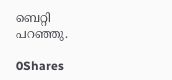ബെറ്റി പറഞ്ഞു.

0Shares